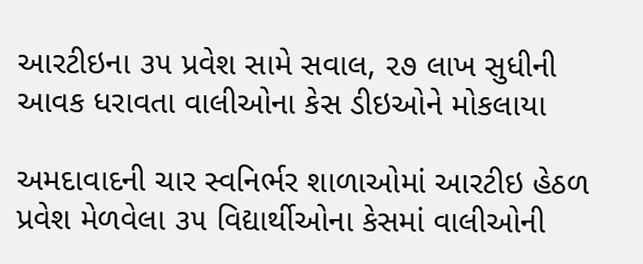આરટીઇના ૩૫ પ્રવેશ સામે સવાલ, ૨૭ લાખ સુધીની આવક ધરાવતા વાલીઓના કેસ ડીઇઓને મોકલાયા

અમદાવાદની ચાર સ્વનિર્ભર શાળાઓમાં આરટીઇ હેઠળ પ્રવેશ મેળવેલા ૩૫ વિદ્યાર્થીઓના કેસમાં વાલીઓની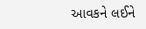આવકને લઈને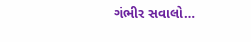ગંભીર સવાલો…